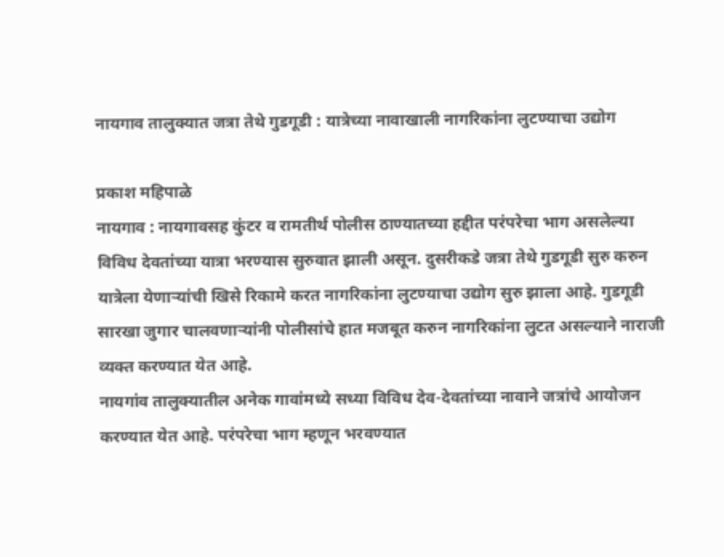नायगाव तालुक्यात जत्रा तेथे गुडगूडी : यात्रेच्या नावाखाली नागरिकांना लुटण्याचा उद्योग

प्रकाश महिपाळे
नायगाव : नायगावसह कुंटर व रामतीर्थ पोलीस ठाण्यातच्या हद्दीत परंपरेचा भाग असलेल्या विविध देवतांच्या यात्रा भरण्यास सुरुवात झाली असून. दुसरीकडे जत्रा तेथे गुडगूडी सुरु करुन यात्रेला येणाऱ्यांची खिसे रिकामे करत नागरिकांना लुटण्याचा उद्योग सुरु झाला आहे. गुडगूडी सारखा जुगार चालवणाऱ्यांनी पोलीसांचे हात मजबूत करुन नागरिकांना लुटत असल्याने नाराजी व्यक्त करण्यात येत आहे.
नायगांव तालुक्यातील अनेक गावांमध्ये सध्या विविध देव-देवतांच्या नावाने जत्रांचे आयोजन करण्यात येत आहे. परंपरेचा भाग म्हणून भरवण्यात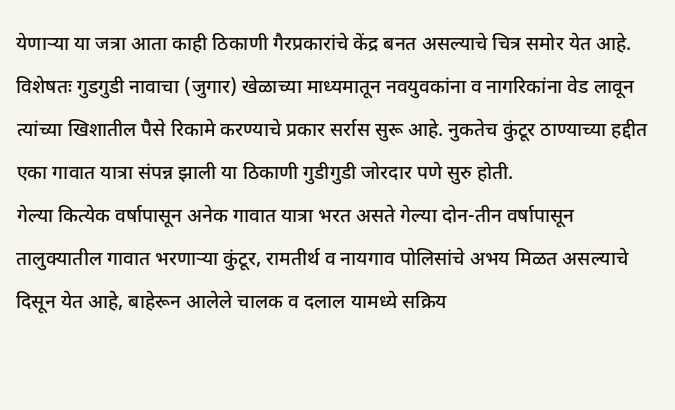येणाऱ्या या जत्रा आता काही ठिकाणी गैरप्रकारांचे केंद्र बनत असल्याचे चित्र समोर येत आहे. विशेषतः गुडगुडी नावाचा (जुगार) खेळाच्या माध्यमातून नवयुवकांना व नागरिकांना वेड लावून त्यांच्या खिशातील पैसे रिकामे करण्याचे प्रकार सर्रास सुरू आहे. नुकतेच कुंटूर ठाण्याच्या हद्दीत एका गावात यात्रा संपन्न झाली या ठिकाणी गुडीगुडी जोरदार पणे सुरु होती.
गेल्या कित्येक वर्षापासून अनेक गावात यात्रा भरत असते गेल्या दोन-तीन वर्षापासून तालुक्यातील गावात भरणाऱ्या कुंटूर, रामतीर्थ व नायगाव पोलिसांचे अभय मिळत असल्याचे दिसून येत आहे, बाहेरून आलेले चालक व दलाल यामध्ये सक्रिय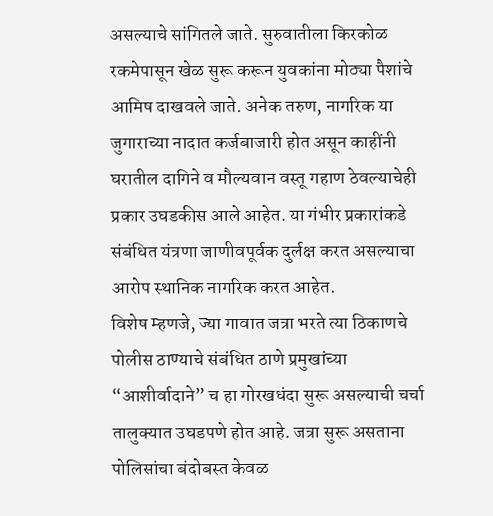असल्याचे सांगितले जाते. सुरुवातीला किरकोळ रकमेपासून खेळ सुरू करून युवकांना मोठ्या पैशांचे आमिष दाखवले जाते. अनेक तरुण, नागरिक या जुगाराच्या नादात कर्जबाजारी होत असून काहींनी घरातील दागिने व मौल्यवान वस्तू गहाण ठेवल्याचेही प्रकार उघडकीस आले आहेत. या गंभीर प्रकारांकडे संबंधित यंत्रणा जाणीवपूर्वक दुर्लक्ष करत असल्याचा आरोप स्थानिक नागरिक करत आहेत.
विशेष म्हणजे, ज्या गावात जत्रा भरते त्या ठिकाणचे पोलीस ठाण्याचे संबंधित ठाणे प्रमुखांच्या “आशीर्वादाने” च हा गोरखधंदा सुरू असल्याची चर्चा तालुक्यात उघडपणे होत आहे. जत्रा सुरू असताना पोलिसांचा बंदोबस्त केवळ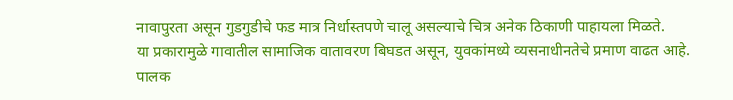नावापुरता असून गुडगुडीचे फड मात्र निर्धास्तपणे चालू असल्याचे चित्र अनेक ठिकाणी पाहायला मिळते.
या प्रकारामुळे गावातील सामाजिक वातावरण बिघडत असून, युवकांमध्ये व्यसनाधीनतेचे प्रमाण वाढत आहे. पालक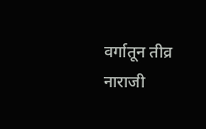वर्गातून तीव्र नाराजी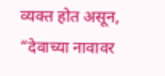व्यक्त होत असून, “देवाच्या नावावर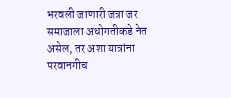भरवली जाणारी जत्रा जर समाजाला अधोगतीकडे नेत असेल, तर अशा यात्रांना परवानगीच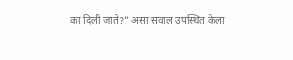का दिली जाते?” असा सवाल उपस्थित केला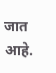जात आहे.